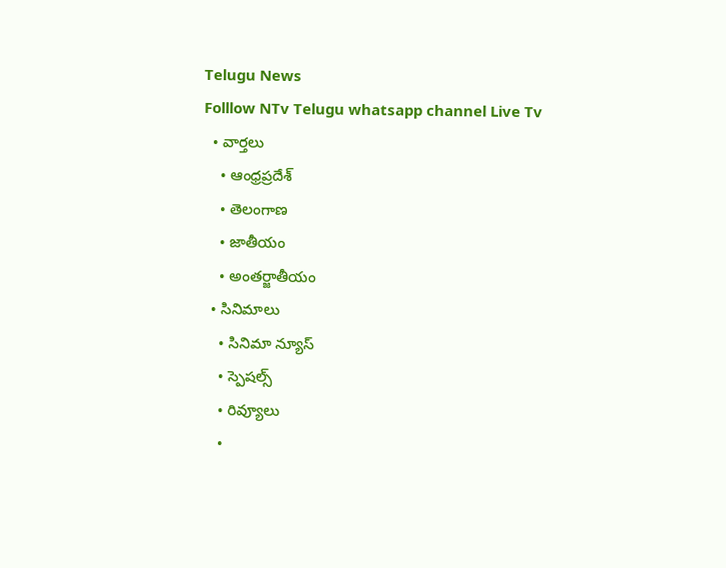Telugu News
Folllow NTv Telugu whatsapp channel Live Tv
  • వార్తలు
    • ఆంధ్రప్రదేశ్
    • తెలంగాణ
    • జాతీయం
    • అంతర్జాతీయం
  • సినిమాలు
    • సినిమా న్యూస్
    • స్పెషల్స్
    • రివ్యూలు
    •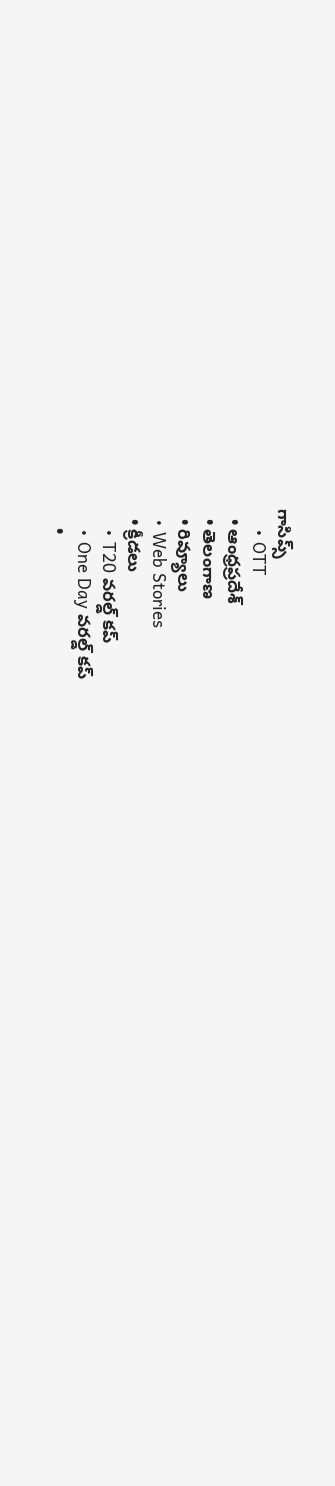గాసిప్స్
    • OTT
  • ఆంధ్రప్రదేశ్
  • తెలంగాణ
  • రివ్యూలు
  • Web Stories
  • క్రీడలు
    • T20 వరల్డ్ కప్
    • One Day వరల్డ్ కప్
    •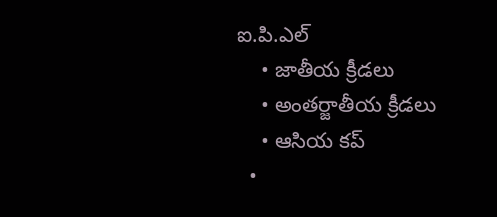ఐ.పి.ఎల్
    • జాతీయ క్రీడలు
    • అంతర్జాతీయ క్రీడలు
    • ఆసియ కప్
  •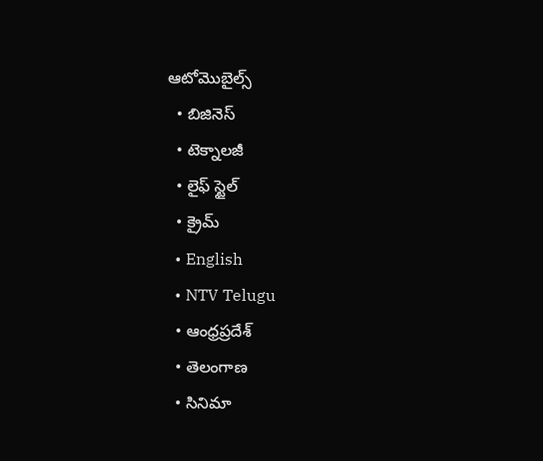ఆటోమొబైల్స్
  • బిజినెస్‌
  • టెక్నాలజీ
  • లైఫ్ స్టైల్
  • క్రైమ్
  • English
  • NTV Telugu
  • ఆంధ్రప్రదేశ్
  • తెలంగాణ
  • సినిమా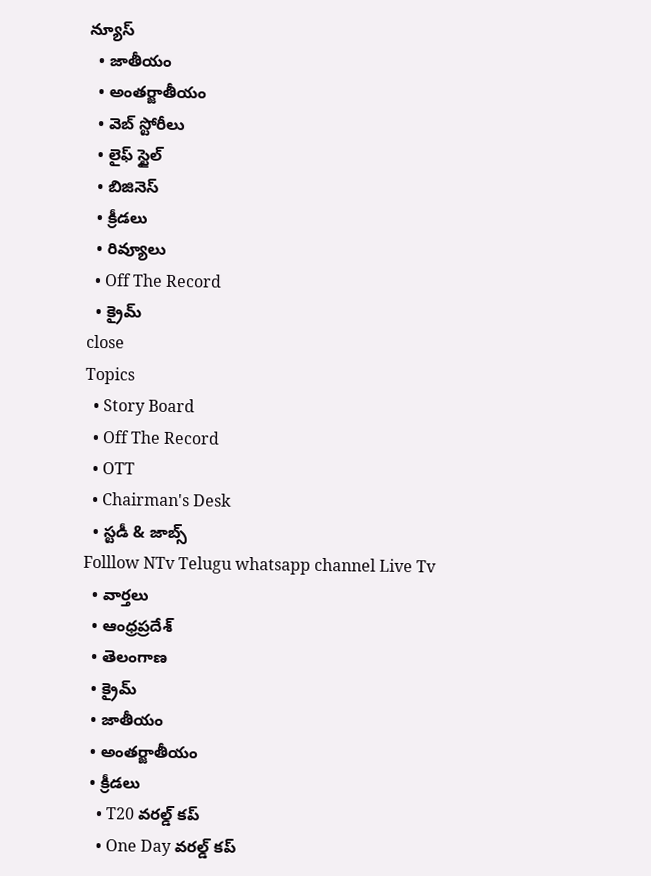న్యూస్
  • జాతీయం
  • అంతర్జాతీయం
  • వెబ్ స్టోరీలు
  • లైఫ్ స్టైల్
  • బిజినెస్‌
  • క్రీడలు
  • రివ్యూలు
  • Off The Record
  • క్రైమ్
close
Topics
  • Story Board
  • Off The Record
  • OTT
  • Chairman's Desk
  • స్టడీ & జాబ్స్
Folllow NTv Telugu whatsapp channel Live Tv
  • వార్తలు
  • ఆంధ్రప్రదేశ్
  • తెలంగాణ
  • క్రైమ్
  • జాతీయం
  • అంతర్జాతీయం
  • క్రీడలు
    • T20 వరల్డ్ కప్
    • One Day వరల్డ్ కప్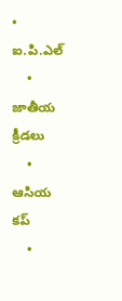• ఐ.పి.ఎల్
    • జాతీయ క్రీడలు
    • ఆసియ కప్
    •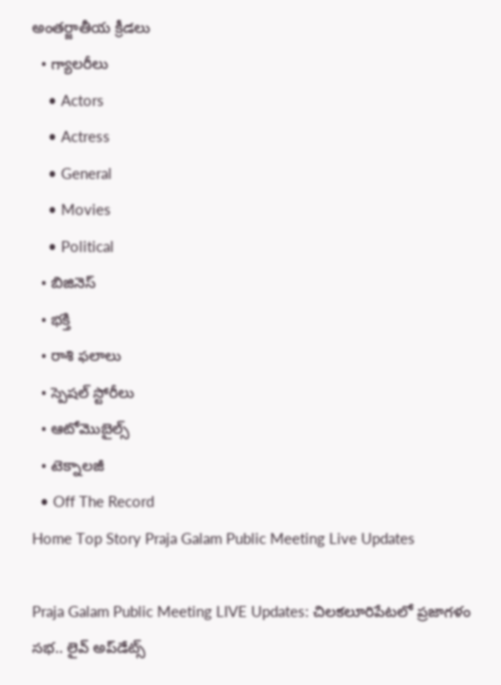అంతర్జాతీయ క్రీడలు
  • గ్యాలరీలు
    • Actors
    • Actress
    • General
    • Movies
    • Political
  • బిజినెస్‌
  • భక్తి
  • రాశి ఫలాలు
  • స్పెషల్‌ స్టోరీలు
  • ఆటోమొబైల్స్
  • టెక్నాలజీ
  • Off The Record
Home Top Story Praja Galam Public Meeting Live Updates

Praja Galam Public Meeting LIVE Updates: చిలకలూరిపేటలో ప్రజాగళం సభ.. లైవ్‌ అప్‌డేట్స్‌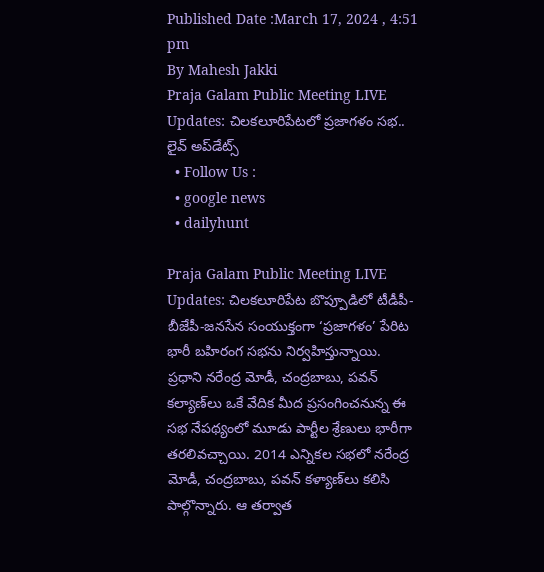Published Date :March 17, 2024 , 4:51 pm
By Mahesh Jakki
Praja Galam Public Meeting LIVE Updates: చిలకలూరిపేటలో ప్రజాగళం సభ.. లైవ్‌ అప్‌డేట్స్‌
  • Follow Us :
  • google news
  • dailyhunt

Praja Galam Public Meeting LIVE Updates: చిలకలూరిపేట బొప్పూడిలో టీడీపీ-బీజేపీ-జనసేన సంయుక్తంగా ‘ప్రజాగళం’ పేరిట భారీ బహిరంగ సభను నిర్వహిస్తున్నాయి. ప్రధాని నరేంద్ర మోడీ, చంద్రబాబు, పవన్‌ కల్యాణ్‌లు ఒకే వేదిక మీద ప్రసంగించనున్న ఈ సభ నేపథ్యంలో మూడు పార్టీల శ్రేణులు భారీగా తరలివచ్చాయి. 2014 ఎన్నికల సభలో నరేంద్ర మోడీ, చంద్రబాబు, పవన్ కళ్యాణ్‌లు కలిసి పాల్గొన్నారు. ఆ తర్వాత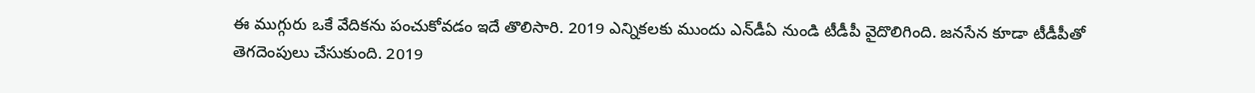ఈ ముగ్గురు ఒకే వేదికను పంచుకోవడం ఇదే తొలిసారి. 2019 ఎన్నికలకు ముందు ఎన్‌డీఏ నుండి టీడీపీ వైదొలిగింది. జనసేన కూడా టీడీపీతో తెగదెంపులు చేసుకుంది. 2019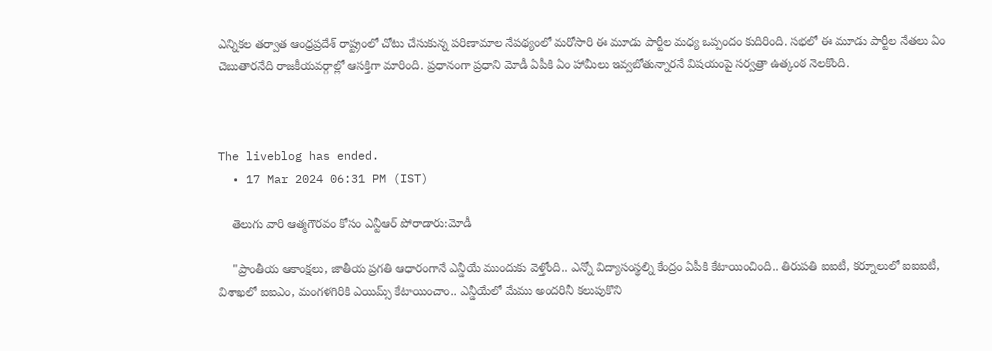ఎన్నికల తర్వాత ఆంధ్రప్రదేశ్ రాష్ట్రంలో చోటు చేసుకున్న పరిణామాల నేపథ్యంలో మరోసారి ఈ మూడు పార్టీల మధ్య ఒప్పందం కుదిరింది. సభలో ఈ మూడు పార్టీల నేతలు ఏం చెబుతారనేది రాజకీయవర్గాల్లో ఆసక్తిగా మారింది. ప్రధానంగా ప్రధాని మోడీ ఏపీకి ఏం హామీలు ఇవ్వబోతున్నారనే విషయంపై సర్వత్రా ఉత్కంఠ నెలకొంది.



The liveblog has ended.
  • 17 Mar 2024 06:31 PM (IST)

    తెలుగు వారి ఆత్మగౌరవం కోసం ఎన్టీఆర్ పోరాడారు:మోడీ

    "ప్రాంతీయ ఆకాంక్షలు, జాతీయ ప్రగతి ఆధారంగానే ఎన్డీయే ముందుకు వెళ్తోంది.. ఎన్నో విద్యాసంస్థల్ని కేంద్రం ఏపీకి కేటాయించింది.. తిరుపతి ఐఐటీ, కర్నూలులో ఐఐఐటీ, విశాఖలో ఐఐఎం, మంగళగిరికి ఎయిమ్స్ కేటాయించాం.. ఎన్డీయేలో మేము అందరినీ కలుపుకొని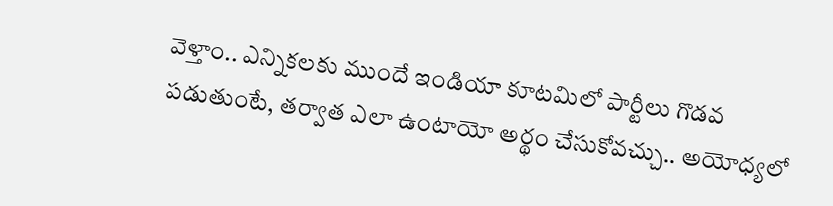వెళ్తాం.. ఎన్నికలకు ముందే ఇండియా కూటమిలో పార్టీలు గొడవ పడుతుంటే, తర్వాత ఎలా ఉంటాయో అర్థం చేసుకోవచ్చు.. అయోధ్యలో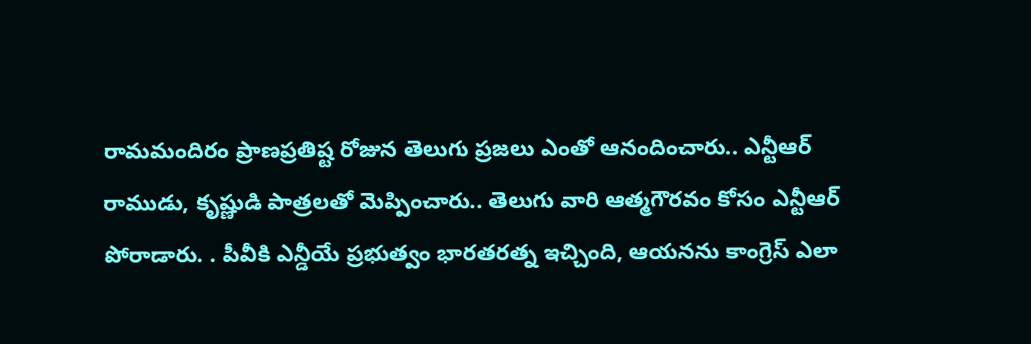రామమందిరం ప్రాణప్రతిష్ట రోజున తెలుగు ప్రజలు ఎంతో ఆనందించారు.. ఎన్టీఆర్‌ రాముడు, కృష్ణుడి పాత్రలతో మెప్పించారు.. తెలుగు వారి ఆత్మగౌరవం కోసం ఎన్టీఆర్ పోరాడారు. . పీవీకి ఎన్డీయే ప్రభుత్వం భారతరత్న ఇచ్చింది, ఆయనను కాంగ్రెస్ ఎలా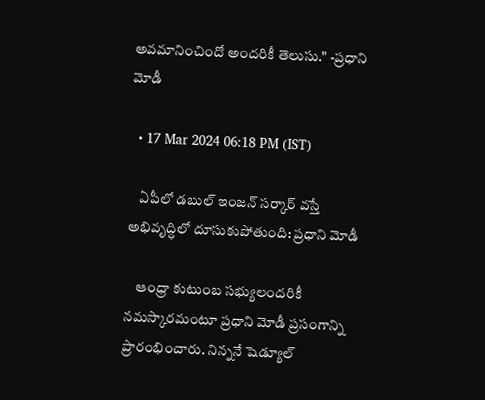అవమానించిందో అందరికీ తెలుసు." -ప్రధాని మోడీ

  • 17 Mar 2024 06:18 PM (IST)

    ఏపీలో డబుల్‌ ఇంజన్‌ సర్కార్‌ వస్తే అభివృద్ధిలో దూసుకుపోతుంది: ప్రధాని మోడీ

    ఆంధ్రా కుటుంబ సభ్యులందరికీ నమస్కారమంటూ ప్రధాని మోడీ ప్రసంగాన్ని ప్రారంభించారు. నిన్ననే షెడ్యూల్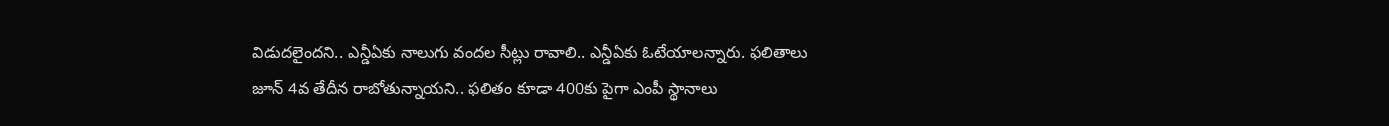విడుదలైందని.. ఎన్డీఏకు నాలుగు వందల సీట్లు రావాలి.. ఎన్డీఏకు ఓటేయాలన్నారు. ఫలితాలు జూన్ 4వ తేదీన రాబోతున్నాయని.. ఫలితం కూడా 400కు పైగా ఎంపీ స్థానాలు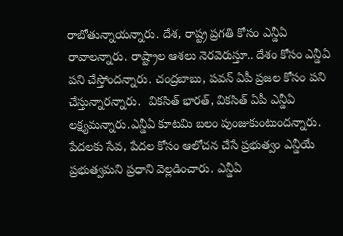రాబోతున్నాయన్నారు. దేశ, రాష్ట్ర ప్రగతి కోసం ఎన్డీఏ రావాలన్నారు. రాష్ట్రాల ఆశలు నెరవెరుస్తూ.. దేశం కోసం ఎన్డీఏ పని చేస్తోందన్నారు. చంద్రబాబు, పవన్ ఏపీ ప్రజల కోసం పని చేస్తున్నారన్నారు.  వికసిత్ భారత్, వికసిత్ ఏపీ ఎన్డీఏ లక్ష్యమన్నారు.ఎన్డీఏ కూటమి బలం పుంజుకుంటుందన్నారు. పేదలకు సేవ, పేదల కోసం ఆలోచన చేసే ప్రభుత్వం ఎన్డీయే ప్రభుత్వమని ప్రధాని వెల్లడించారు. ఎన్డీఏ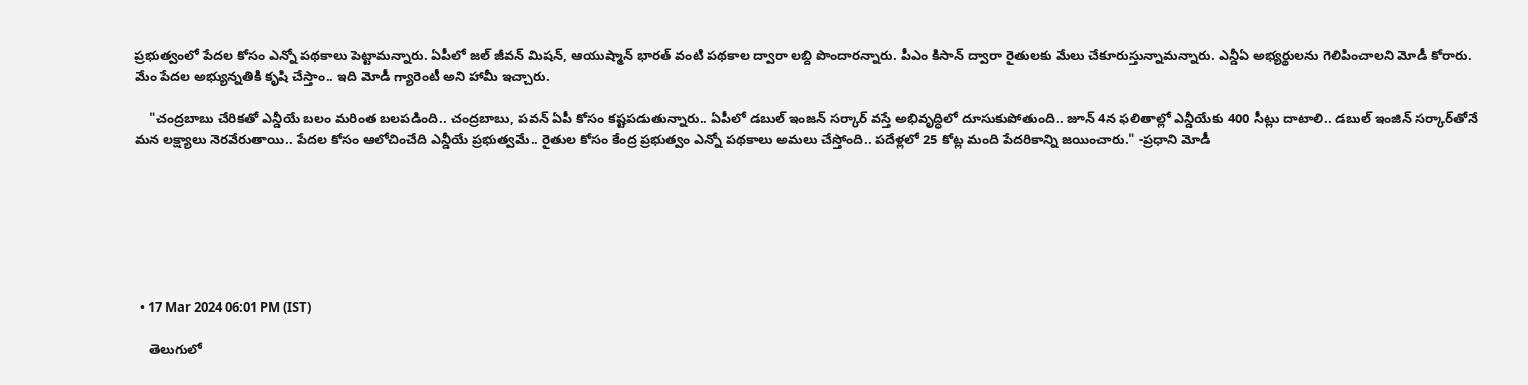ప్రభుత్వంలో పేదల కోసం ఎన్నో పథకాలు పెట్టామన్నారు. ఏపీలో జల్ జీవన్ మిషన్, ఆయుష్మాన్ భారత్ వంటి పథకాల ద్వారా లబ్ది పొందారన్నారు. పీఎం కిసాన్ ద్వారా రైతులకు మేలు చేకూరుస్తున్నామన్నారు. ఎన్డీఏ అభ్యర్థులను గెలిపించాలని మోడీ కోరారు. మేం పేదల అభ్యున్నతికి కృషి చేస్తాం.. ఇది మోడీ గ్యారెంటీ అని హామీ ఇచ్చారు.

    "చంద్రబాబు చేరికతో ఎన్డీయే బలం మరింత బలపడింది.. చంద్రబాబు, పవన్‌ ఏపీ కోసం కష్టపడుతున్నారు.. ఏపీలో డబుల్‌ ఇంజన్‌ సర్కార్‌ వస్తే అభివృద్ధిలో దూసుకుపోతుంది.. జూన్‌ 4న ఫలితాల్లో ఎన్డీయేకు 400 సీట్లు దాటాలి.. డబుల్ ఇంజిన్‌ సర్కార్‌తోనే మన లక్ష్యాలు నెరవేరుతాయి.. పేదల కోసం ఆలోచించేది ఎన్డీయే ప్రభుత్వమే.. రైతుల కోసం కేంద్ర ప్రభుత్వం ఎన్నో పథకాలు అమలు చేస్తోంది.. పదేళ్లలో 25 కోట్ల మంది పేదరికాన్ని జయించారు." -ప్రధాని మోడీ







  • 17 Mar 2024 06:01 PM (IST)

    తెలుగులో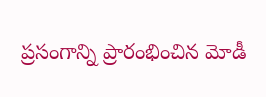ప్రసంగాన్ని ప్రారంభించిన మోడీ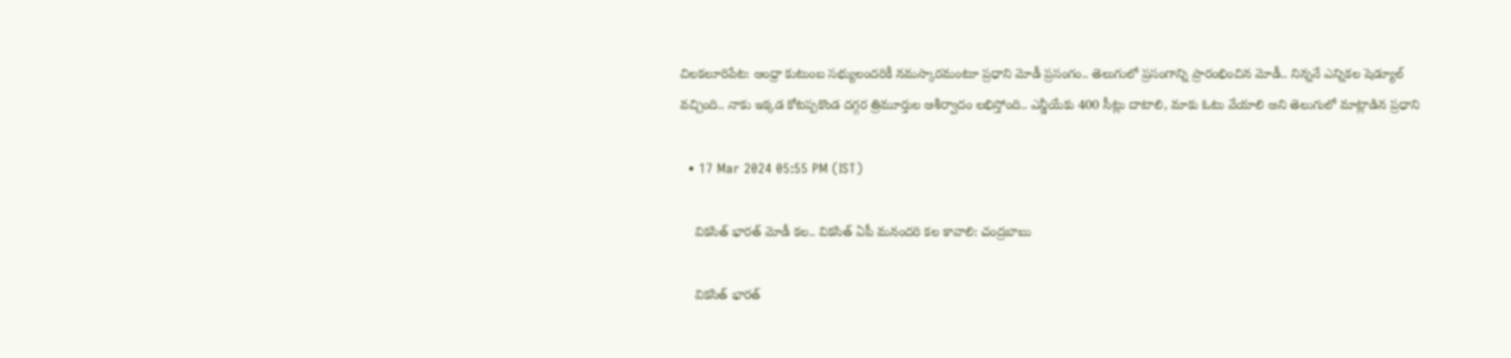చిలకలూరిపేట: ఆంధ్రా కుటుంబ సభ్యులందరికీ నమస్కారమంటూ ప్రధాని మోడీ ప్రసంగం.. తెలుగులో ప్రసంగాన్ని ప్రారంభించిన మోడీ.. నిన్ననే ఎన్నికల షెడ్యూల్ వచ్చింది.. నాకు ఇక్కడ కోటప్పకొండ దగ్గర త్రిమూర్తుల ఆశీర్వాదం లభిస్తోంది.. ఎన్డీయేకు 400 సీట్లు దాటాలి, మాకు ఓటు వేయాలి అని తెలుగులో మాట్లాడిన ప్రధాని

  • 17 Mar 2024 05:55 PM (IST)

    వికసిత్ భారత్ మోడీ కల.. వికసిత్ ఏపీ మనందరి కల కావాలి: చంద్రబాబు

    వికసిత్ భారత్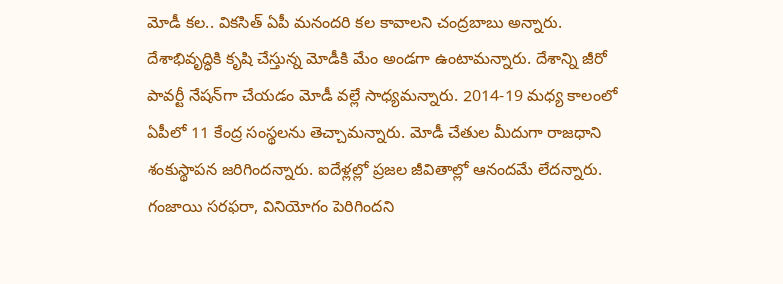మోడీ కల.. వికసిత్ ఏపీ మనందరి కల కావాలని చంద్రబాబు అన్నారు. దేశాభివృద్ధికి కృషి చేస్తున్న మోడీకి మేం అండగా ఉంటామన్నారు. దేశాన్ని జీరో పావర్టీ నేషన్‌గా చేయడం మోడీ వల్లే సాధ్యమన్నారు. 2014-19 మధ్య కాలంలో ఏపీలో 11 కేంద్ర సంస్థలను తెచ్చామన్నారు. మోడీ చేతుల మీదుగా రాజధాని శంకుస్థాపన జరిగిందన్నారు. ఐదేళ్లల్లో ప్రజల జీవితాల్లో ఆనందమే లేదన్నారు. గంజాయి సరఫరా, వినియోగం పెరిగిందని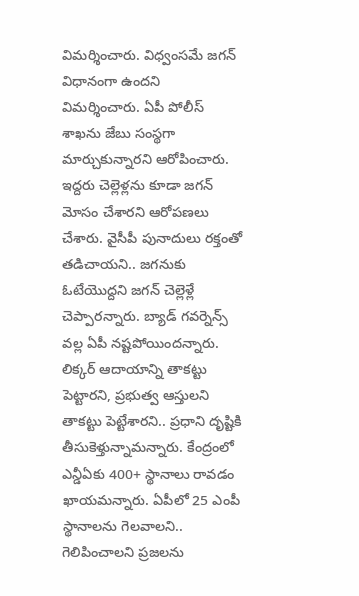విమర్శించారు. విధ్వంసమే జగన్ విధానంగా ఉందని విమర్శించారు. ఏపీ పోలీస్ శాఖను జేబు సంస్థగా మార్చుకున్నారని ఆరోపించారు. ఇద్దరు చెల్లెళ్లను కూడా జగన్ మోసం చేశారని ఆరోపణలు చేశారు. వైసీపీ పునాదులు రక్తంతో తడిచాయని.. జగనుకు ఓటేయొద్దని జగన్ చెల్లెళ్లే చెప్పారన్నారు. బ్యాడ్ గవర్నెన్స్ వల్ల ఏపీ నష్టపోయిందన్నారు. లిక్కర్ ఆదాయాన్ని తాకట్టు పెట్టారని, ప్రభుత్వ ఆస్తులని తాకట్టు పెట్టేశారని.. ప్రధాని దృష్టికి తీసుకెళ్తున్నామన్నారు. కేంద్రంలో ఎన్డీఏకు 400+ స్థానాలు రావడం ఖాయమన్నారు. ఏపీలో 25 ఎంపీ స్థానాలను గెలవాలని.. గెలిపించాలని ప్రజలను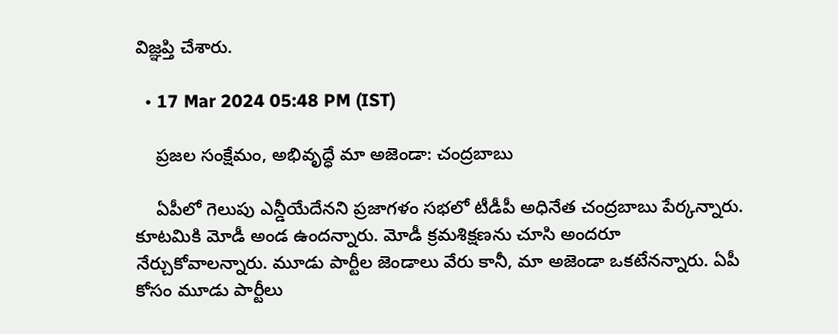విజ్ఞప్తి చేశారు.

  • 17 Mar 2024 05:48 PM (IST)

    ప్రజల సంక్షేమం, అభివృద్ధే మా అజెండా: చంద్రబాబు

    ఏపీలో గెలుపు ఎన్డీయేదేనని ప్రజాగళం సభలో టీడీపీ అధినేత చంద్రబాబు పేర్కన్నారు. కూటమికి మోడీ అండ ఉందన్నారు. మోడీ క్రమశిక్షణను చూసి అందరూ నేర్చుకోవాలన్నారు. మూడు పార్టీల జెండాలు వేరు కానీ, మా అజెండా ఒకటేనన్నారు. ఏపీ కోసం మూడు పార్టీలు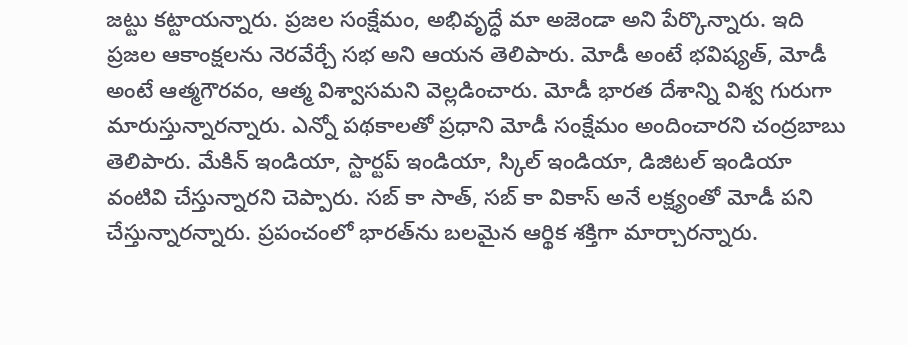జట్టు కట్టాయన్నారు. ప్రజల సంక్షేమం, అభివృద్ధే మా అజెండా అని పేర్కొన్నారు. ఇది ప్రజల ఆకాంక్షలను నెరవేర్చే సభ అని ఆయన తెలిపారు. మోడీ అంటే భవిష్యత్, మోడీ అంటే ఆత్మగౌరవం, ఆత్మ విశ్వాసమని వెల్లడించారు. మోడీ భారత దేశాన్ని విశ్వ గురుగా మారుస్తున్నారన్నారు. ఎన్నో పథకాలతో ప్రధాని మోడీ సంక్షేమం అందించారని చంద్రబాబు తెలిపారు. మేకిన్ ఇండియా, స్టార్టప్ ఇండియా, స్కిల్ ఇండియా, డిజిటల్ ఇండియా వంటివి చేస్తున్నారని చెప్పారు. సబ్ కా సాత్, సబ్ కా వికాస్ అనే లక్ష్యంతో మోడీ పని చేస్తున్నారన్నారు. ప్రపంచంలో భారత్‌ను బలమైన ఆర్థిక శక్తిగా మార్చారన్నారు.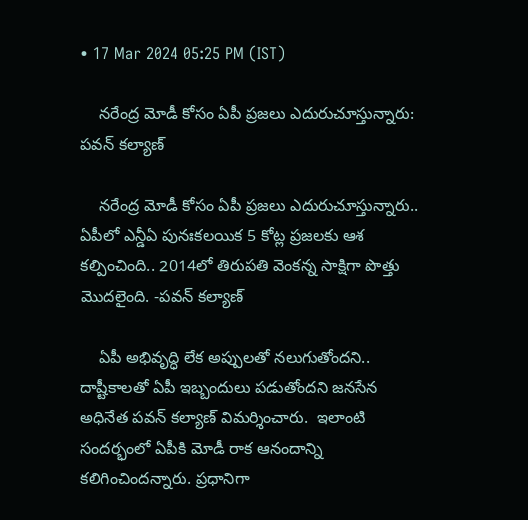• 17 Mar 2024 05:25 PM (IST)

    నరేంద్ర మోడీ కోసం ఏపీ ప్రజలు ఎదురుచూస్తున్నారు: పవన్‌ కల్యాణ్

    నరేంద్ర మోడీ కోసం ఏపీ ప్రజలు ఎదురుచూస్తున్నారు.. ఏపీలో ఎన్డీఏ పునఃకలయిక 5 కోట్ల ప్రజలకు ఆశ కల్పించింది.. 2014లో తిరుపతి వెంకన్న సాక్షిగా పొత్తు మొదలైంది. -పవన్‌ కల్యాణ్

    ఏపీ అభివృద్ధి లేక అప్పులతో నలుగుతోందని.. దాష్టీకాలతో ఏపీ ఇబ్బందులు పడుతోందని జనసేన అధినేత పవన్ కల్యాణ్ విమర్శించారు.  ఇలాంటి సందర్భంలో ఏపీకి మోడీ రాక ఆనందాన్ని కలిగించిందన్నారు. ప్రధానిగా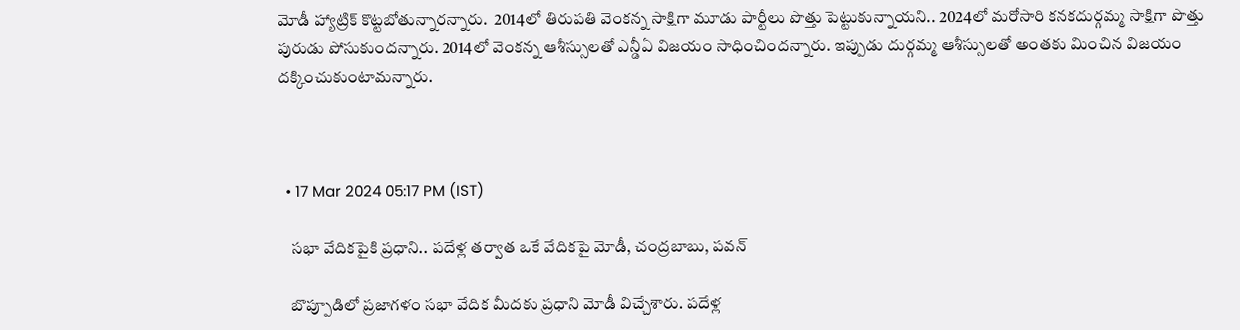మోడీ హ్యాట్రిక్ కొట్టబోతున్నారన్నారు.  2014లో తిరుపతి వెంకన్న సాక్షిగా మూడు పార్టీలు పొత్తు పెట్టుకున్నాయని.. 2024లో మరోసారి కనకదుర్గమ్మ సాక్షిగా పొత్తు పురుడు పోసుకుందన్నారు. 2014లో వెంకన్న ఆశీస్సులతో ఎన్డీఏ విజయం సాధించిందన్నారు. ఇప్పుడు దుర్గమ్మ ఆశీస్సులతో అంతకు మించిన విజయం దక్కించుకుంటామన్నారు.



  • 17 Mar 2024 05:17 PM (IST)

    సభా వేదికపైకి ప్రధాని.. పదేళ్ల తర్వాత ఒకే వేదికపై మోడీ, చంద్రబాబు, పవన్

    బొప్పూడిలో ప్రజాగళం సభా వేదిక మీదకు ప్రధాని మోడీ విచ్చేశారు. పదేళ్ల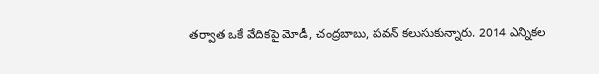తర్వాత ఒకే వేదికపై మోడీ, చంద్రబాబు, పవన్ కలుసుకున్నారు. 2014 ఎన్నికల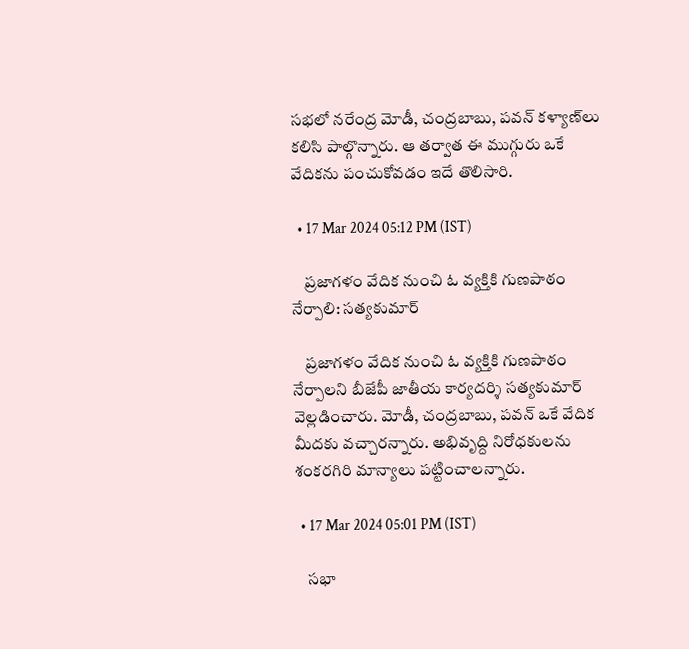సభలో నరేంద్ర మోడీ, చంద్రబాబు, పవన్ కళ్యాణ్‌లు కలిసి పాల్గొన్నారు. ఆ తర్వాత ఈ ముగ్గురు ఒకే వేదికను పంచుకోవడం ఇదే తొలిసారి.

  • 17 Mar 2024 05:12 PM (IST)

    ప్రజాగళం వేదిక నుంచి ఓ వ్యక్తికి గుణపాఠం నేర్పాలి: సత్యకుమార్‌

    ప్రజాగళం వేదిక నుంచి ఓ వ్యక్తికి గుణపాఠం నేర్పాలని బీజేపీ జాతీయ కార్యదర్శి సత్యకుమార్ వెల్లడించారు. మోడీ, చంద్రబాబు, పవన్ ఒకే వేదిక మీదకు వచ్చారన్నారు. అభివృద్ది నిరోధకులను శంకరగిరి మాన్యాలు పట్టించాలన్నారు.

  • 17 Mar 2024 05:01 PM (IST)

    సభా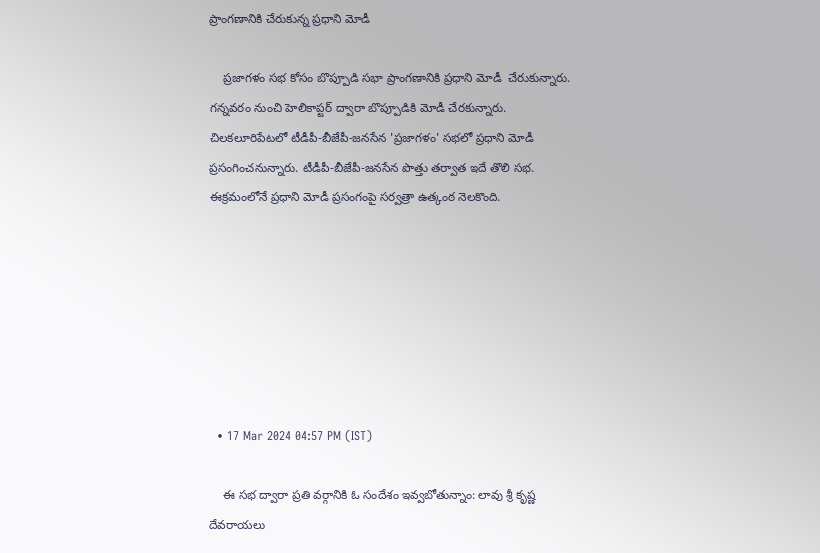ప్రాంగణానికి చేరుకున్న ప్రధాని మోడీ

    ప్రజాగళం సభ కోసం బొప్పూడి సభా ప్రాంగణానికి ప్రధాని మోడీ  చేరుకున్నారు. గన్నవరం నుంచి హెలికాప్టర్‌ ద్వారా బొప్పూడికి మోడీ చేరకున్నారు. చిలకలూరిపేటలో టీడీపీ-బీజేపీ-జనసేన 'ప్రజాగళం' సభలో ప్రధాని మోడీ ప్రసంగించనున్నారు. టీడీపీ-బీజేపీ-జనసేన పొత్తు తర్వాత ఇదే తొలి సభ. ఈక్రమంలోనే ప్రధాని మోడీ ప్రసంగంపై సర్వత్రా ఉత్కంఠ నెలకొంది.







  • 17 Mar 2024 04:57 PM (IST)

    ఈ సభ ద్వారా ప్రతి వర్గానికి ఓ సందేశం ఇవ్వబోతున్నాం: లావు శ్రీ కృష్ణ దేవరాయలు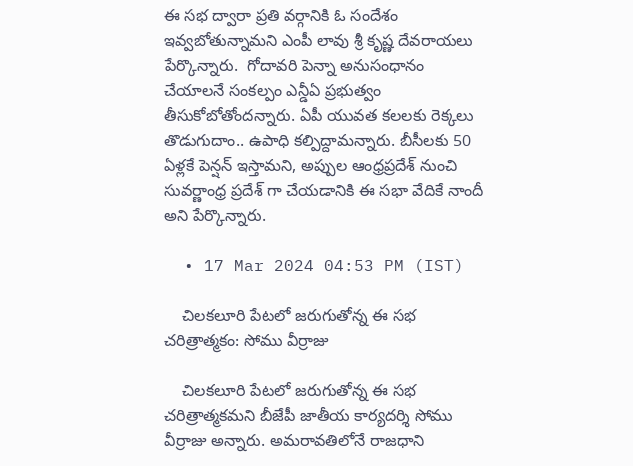ఈ సభ ద్వారా ప్రతి వర్గానికి ఓ సందేశం ఇవ్వబోతున్నామని ఎంపీ లావు శ్రీ కృష్ణ దేవరాయలు పేర్కొన్నారు.  గోదావరి పెన్నా అనుసంధానం చేయాలనే సంకల్పం ఎన్డీఏ ప్రభుత్వం తీసుకోబోతోందన్నారు. ఏపీ యువత కలలకు రెక్కలు తొడుగుదాం.. ఉపాధి కల్పిద్దామన్నారు. బీసీలకు 50 ఏళ్లకే పెన్షన్ ఇస్తామని, అప్పుల ఆంధ్రప్రదేశ్ నుంచి సువర్ణాంధ్ర ప్రదేశ్ గా చేయడానికి ఈ సభా వేదికే నాందీ అని పేర్కొన్నారు.

  • 17 Mar 2024 04:53 PM (IST)

    చిలకలూరి పేటలో జరుగుతోన్న ఈ సభ చరిత్రాత్మకం: సోము వీర్రాజు

    చిలకలూరి పేటలో జరుగుతోన్న ఈ సభ చరిత్రాత్మకమని బీజేపీ జాతీయ కార్యదర్శి సోము వీర్రాజు అన్నారు. అమరావతిలోనే రాజధాని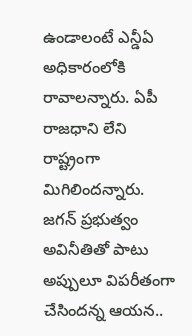ఉండాలంటే ఎన్డీఏ అధికారంలోకి రావాలన్నారు. ఏపీ రాజధాని లేని రాష్ట్రంగా మిగిలిందన్నారు. జగన్ ప్రభుత్వం అవినీతితో పాటు అప్పులూ విపరీతంగా చేసిందన్న ఆయన..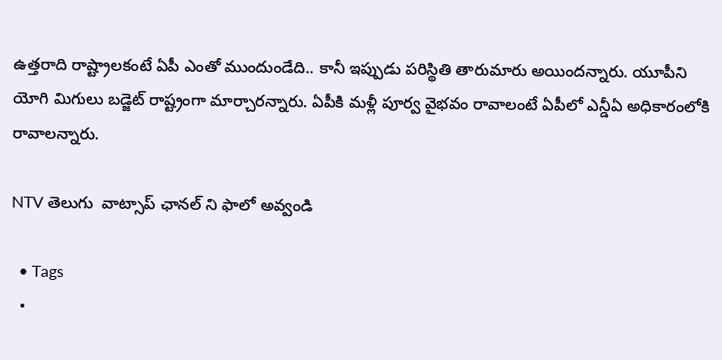ఉత్తరాది రాష్ట్రాలకంటే ఏపీ ఎంతో ముందుండేది.. కానీ ఇప్పుడు పరిస్థితి తారుమారు అయిందన్నారు. యూపీని యోగి మిగులు బడ్జెట్ రాష్ట్రంగా మార్చారన్నారు. ఏపీకి మళ్లీ పూర్వ వైభవం రావాలంటే ఏపీలో ఎన్డీఏ అధికారంలోకి రావాలన్నారు.

NTV తెలుగు  వాట్సాప్ ఛానల్ ని ఫాలో అవ్వండి

  • Tags
  •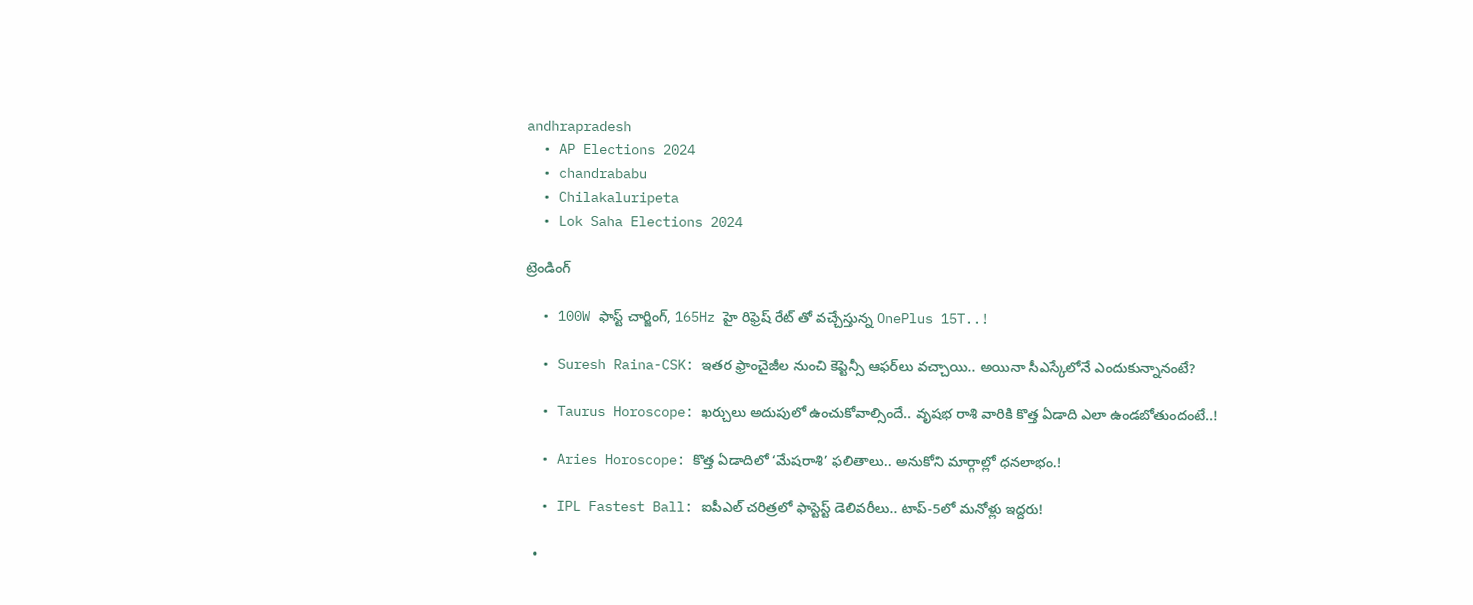andhrapradesh
  • AP Elections 2024
  • chandrababu
  • Chilakaluripeta
  • Lok Saha Elections 2024

ట్రెండింగ్‌

  • 100W ఫాస్ట్ చార్జింగ్, 165Hz హై రిఫ్రెష్ రేట్ తో వచ్చేస్తున్న OnePlus 15T..!

  • Suresh Raina-CSK: ఇతర ఫ్రాంచైజీల నుంచి కెప్టెన్సీ ఆఫర్‌లు వచ్చాయి.. అయినా సీఎస్కేలోనే ఎందుకున్నానంటే?

  • Taurus Horoscope: ఖర్చులు అదుపులో ఉంచుకోవాల్సిందే.. వృషభ రాశి వారికి కొత్త ఏడాది ఎలా ఉండబోతుందంటే..!

  • Aries Horoscope: కొత్త ఏడాదిలో ‘మేషరాశి’ ఫలితాలు.. అనుకోని మార్గాల్లో ధనలాభం.!

  • IPL Fastest Ball: ఐపీఎల్ చరిత్రలో ఫాస్టెస్ట్ డెలివరీలు.. టాప్-5లో మనోళ్లు ఇద్దరు!

  •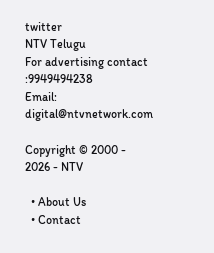twitter
NTV Telugu
For advertising contact :9949494238
Email: digital@ntvnetwork.com

Copyright © 2000 - 2026 - NTV

  • About Us
  • Contact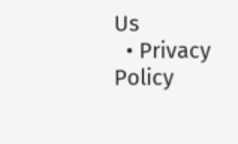Us
  • Privacy Policy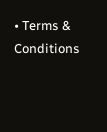• Terms & Conditions